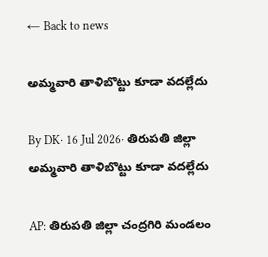← Back to news

అమ్మవారి తాళిబొట్టు కూడా వదల్లేదు

By DK· 16 Jul 2026· తిరుపతి జిల్లా
అమ్మవారి తాళిబొట్టు కూడా వదల్లేదు

AP: తిరుపతి జిల్లా చంద్రగిరి మండలం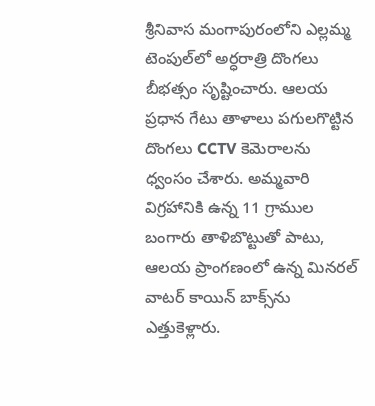శ్రీనివాస మంగాపురంలోని ఎల్లమ్మ టెంపుల్‌లో అర్ధరాత్రి దొంగలు బీభత్సం సృష్టించారు. ఆలయ ప్రధాన గేటు తాళాలు పగులగొట్టిన దొంగలు CCTV కెమెరాలను ధ్వంసం చేశారు. అమ్మవారి విగ్రహానికి ఉన్న 11 గ్రాముల బంగారు తాళిబొట్టుతో పాటు, ఆలయ ప్రాంగణంలో ఉన్న మినరల్ వాటర్ కాయిన్ బాక్స్‌ను ఎత్తుకెళ్లారు.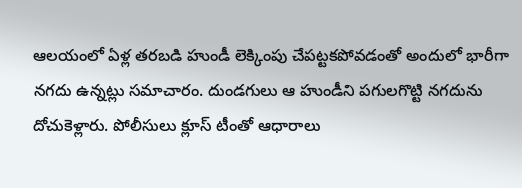ఆలయంలో ఏళ్ల తరబడి హుండీ లెక్కింపు చేపట్టకపోవడంతో అందులో భారీగా నగదు ఉన్నట్లు సమాచారం. దుండగులు ఆ హుండీని పగులగొట్టి నగదును దోచుకెళ్లారు. పోలీసులు క్లూస్ టీంతో ఆధారాలు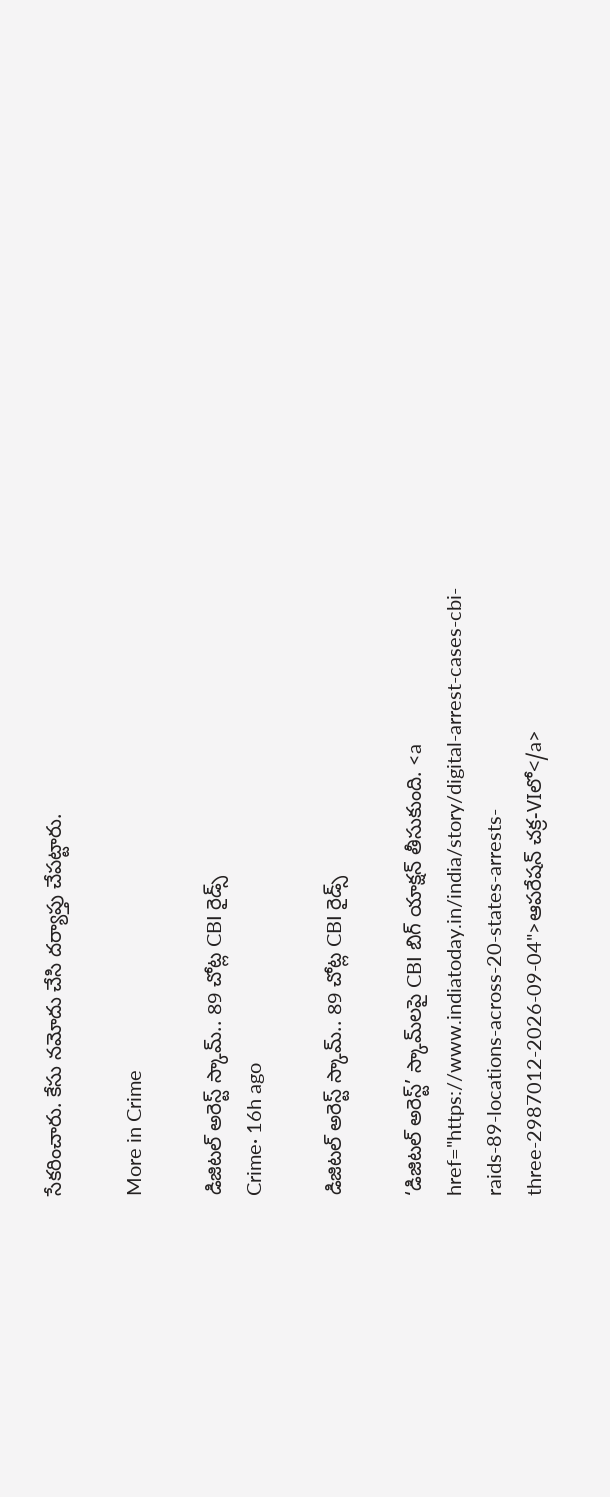సేకరించారు. కేసు నమోదు చేసి దర్యాప్తు చేపట్టారు.

More in Crime

డిజిటల్ అరెస్ట్ స్కామ్.. 89 చోట్ల CBI రైడ్స్
Crime· 16h ago

డిజిటల్ అరెస్ట్ స్కామ్.. 89 చోట్ల CBI రైడ్స్

‘డిజిటల్ అరెస్ట్’ స్కామ్‌లపై CBI బిగ్ యాక్షన్ తీసుకుంది. <a href="https://www.indiatoday.in/india/story/digital-arrest-cases-cbi-raids-89-locations-across-20-states-arrests-three-2987012-2026-09-04">ఆపరేషన్ చక్ర-VIలో</a>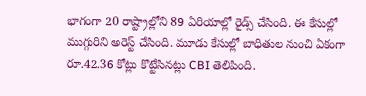భాగంగా 20 రాష్ట్రాల్లోని 89 ఏరియాల్లో రైడ్స్ చేసింది. ఈ కేసుల్లో ముగ్గురిని అరెస్ట్ చేసింది. మూడు కేసుల్లో బాధితుల నుంచి ఏకంగా రూ.42.36 కోట్లు కొట్టేసినట్లు CBI తెలిపింది.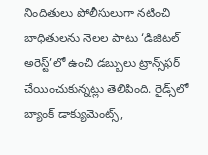నిందితులు పోలీసులుగా నటించి బాధితులను నెలల పాటు ‘డిజిటల్ అరెస్ట్’లో ఉంచి డబ్బులు ట్రాన్స్‌ఫర్ చేయించుకున్నట్లు తెలిపింది. రైడ్స్‌లో బ్యాంక్ డాక్యుమెంట్స్,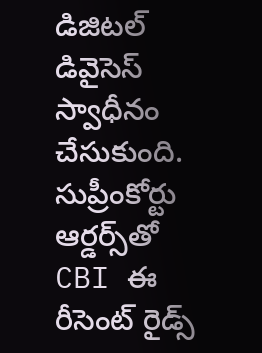డిజిటల్ డివైసెస్ స్వాధీనం చేసుకుంది. సుప్రీంకోర్టు ఆర్డర్స్‌తో CBI ఈ రీసెంట్ రైడ్స్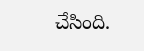చేసింది.